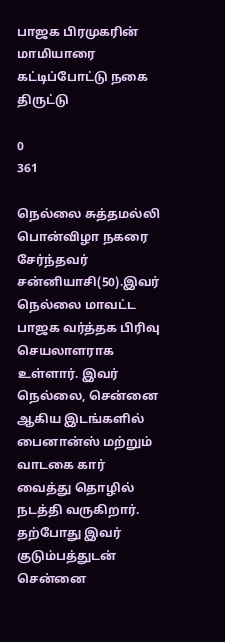பாஜக பிரமுகரின் மாமியாரை கட்டிப்போட்டு நகை திருட்டு

0
361

நெல்லை சுத்தமல்லி பொன்விழா நகரை சேர்ந்தவர் சன்னியாசி(50).இவர் நெல்லை மாவட்ட பாஜக வர்த்தக பிரிவு செயலாளராக உள்ளார். இவர் நெல்லை, சென்னை ஆகிய இடங்களில் பைனான்ஸ் மற்றும் வாடகை கார் வைத்து தொழில் நடத்தி வருகிறார். தற்போது இவர் குடும்பத்துடன் சென்னை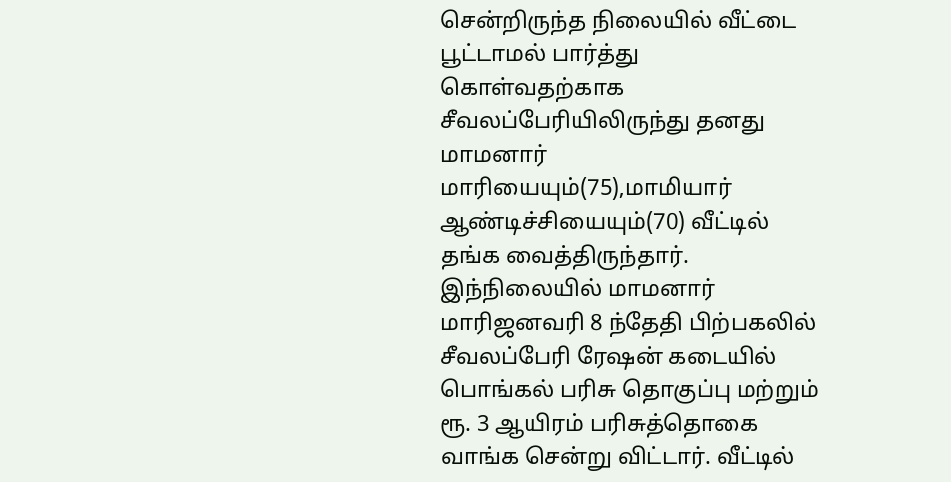சென்றிருந்த நிலையில் வீட்டை பூட்டாமல் பார்த்து கொள்வதற்காக சீவலப்பேரியிலிருந்து தனது மாமனார் மாரியையும்(75),மாமியார் ஆண்டிச்சியையும்(70) வீட்டில் தங்க வைத்திருந்தார்.
இந்நிலையில் மாமனார் மாரிஜனவரி 8 ந்தேதி பிற்பகலில் சீவலப்பேரி ரேஷன் கடையில் பொங்கல் பரிசு தொகுப்பு மற்றும் ரூ. 3 ஆயிரம் பரிசுத்தொகை வாங்க சென்று விட்டார். வீட்டில்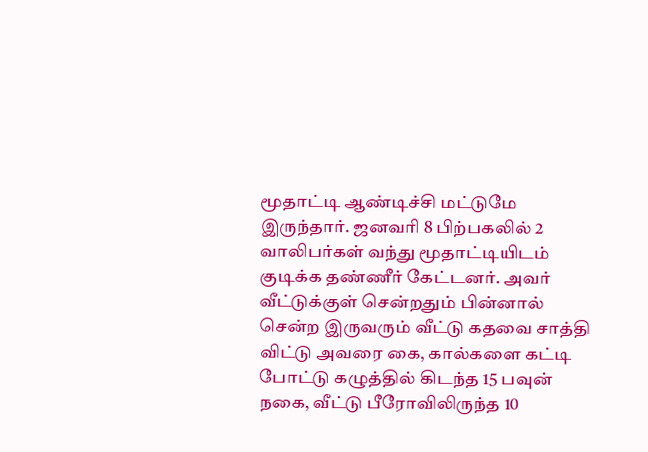மூதாட்டி ஆண்டிச்சி மட்டுமே இருந்தார். ஜனவரி 8 பிற்பகலில் 2 வாலிபர்கள் வந்து மூதாட்டியிடம் குடிக்க தண்ணீர் கேட்டனர். அவர் வீட்டுக்குள் சென்றதும் பின்னால் சென்ற இருவரும் வீட்டு கதவை சாத்தி விட்டு அவரை கை, கால்களை கட்டி போட்டு கழுத்தில் கிடந்த 15 பவுன் நகை, வீட்டு பீரோவிலிருந்த 10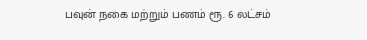பவுன் நகை மற்றும் பணம் ரூ. 6 லட்சம்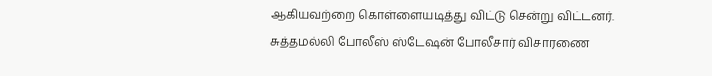ஆகியவற்றை கொள்ளையடித்து விட்டு சென்று விட்டனர். சுத்தமல்லி போலீஸ் ஸ்டேஷன் போலீசார் விசாரணை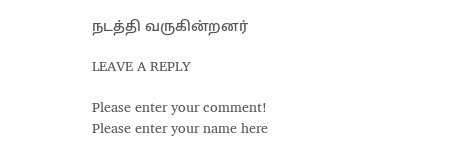நடத்தி வருகின்றனர்

LEAVE A REPLY

Please enter your comment!
Please enter your name here